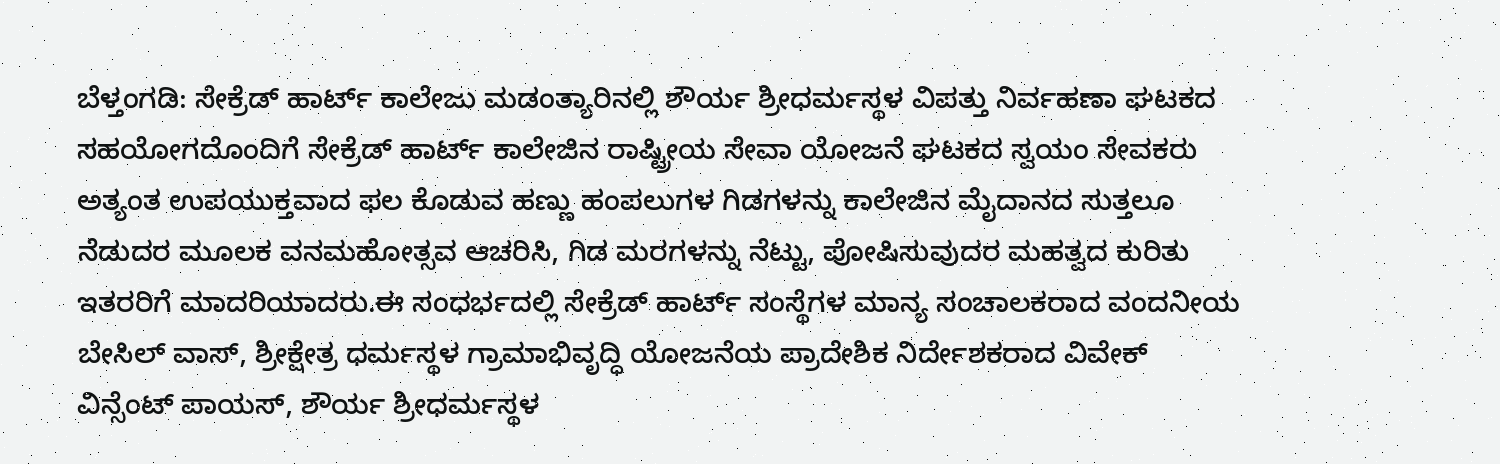ಬೆಳ್ತಂಗಡಿ: ಸೇಕ್ರೆಡ್ ಹಾರ್ಟ್ ಕಾಲೇಜು ಮಡಂತ್ಯಾರಿನಲ್ಲಿ ಶೌರ್ಯ ಶ್ರೀಧರ್ಮಸ್ಥಳ ವಿಪತ್ತು ನಿರ್ವಹಣಾ ಘಟಕದ ಸಹಯೋಗದೊಂದಿಗೆ ಸೇಕ್ರೆಡ್ ಹಾರ್ಟ್ ಕಾಲೇಜಿನ ರಾಷ್ಟ್ರೀಯ ಸೇವಾ ಯೋಜನೆ ಘಟಕದ ಸ್ವಯಂ ಸೇವಕರು ಅತ್ಯಂತ ಉಪಯುಕ್ತವಾದ ಫಲ ಕೊಡುವ ಹಣ್ಣು ಹಂಪಲುಗಳ ಗಿಡಗಳನ್ನು ಕಾಲೇಜಿನ ಮೈದಾನದ ಸುತ್ತಲೂ ನೆಡುದರ ಮೂಲಕ ವನಮಹೋತ್ಸವ ಆಚರಿಸಿ, ಗಿಡ ಮರಗಳನ್ನು ನೆಟ್ಟು, ಪೋಷಿಸುವುದರ ಮಹತ್ವದ ಕುರಿತು ಇತರರಿಗೆ ಮಾದರಿಯಾದರು.ಈ ಸಂಧರ್ಭದಲ್ಲಿ ಸೇಕ್ರೆಡ್ ಹಾರ್ಟ್ ಸಂಸ್ಥೆಗಳ ಮಾನ್ಯ ಸಂಚಾಲಕರಾದ ವಂದನೀಯ ಬೇಸಿಲ್ ವಾಸ್, ಶ್ರೀಕ್ಷೇತ್ರ ಧರ್ಮಸ್ಥಳ ಗ್ರಾಮಾಭಿವೃದ್ಧಿ ಯೋಜನೆಯ ಪ್ರಾದೇಶಿಕ ನಿರ್ದೇಶಕರಾದ ವಿವೇಕ್ ವಿನ್ಸೆಂಟ್ ಪಾಯಸ್, ಶೌರ್ಯ ಶ್ರೀಧರ್ಮಸ್ಥಳ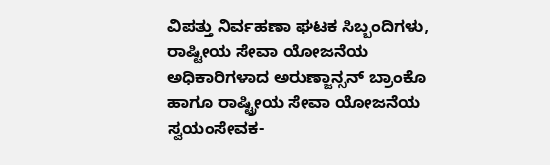ವಿಪತ್ತು ನಿರ್ವಹಣಾ ಘಟಕ ಸಿಬ್ಬಂದಿಗಳು, ರಾಷ್ಟೀಯ ಸೇವಾ ಯೋಜನೆಯ ಅಧಿಕಾರಿಗಳಾದ ಅರುಣ್ಜಾನ್ಸನ್ ಬ್ರಾಂಕೊ ಹಾಗೂ ರಾಷ್ಟ್ರೀಯ ಸೇವಾ ಯೋಜನೆಯ ಸ್ವಯಂಸೇವಕ-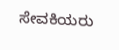ಸೇವಕಿಯರು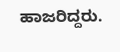ಹಾಜರಿದ್ದರು.